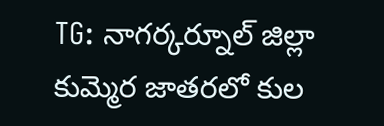TG: నాగర్కర్నూల్ జిల్లా కుమ్మెర జాతరలో కుల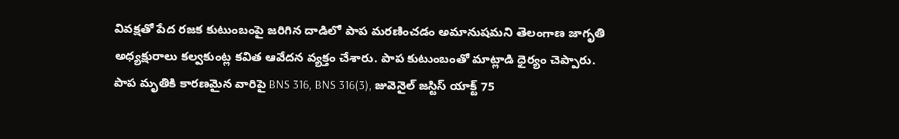వివక్షతో పేద రజక కుటుంబంపై జరిగిన దాడిలో పాప మరణించడం అమానుషమని తెలంగాణ జాగృతి అధ్యక్షురాలు కల్వకుంట్ల కవిత ఆవేదన వ్యక్తం చేశారు. పాప కుటుంబంతో మాట్లాడి ధైర్యం చెప్పారు. పాప మృతికి కారణమైన వారిపై BNS 316, BNS 316(3), జువెనైల్ జస్టిస్ యాక్ట్ 75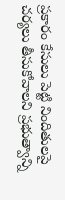ప్రకారం కేసులు పెట్టి నిందితులపై చర్యలు తీసుకోవాలని ప్రభుత్వాన్ని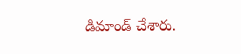డిమాండ్ చేశారు.